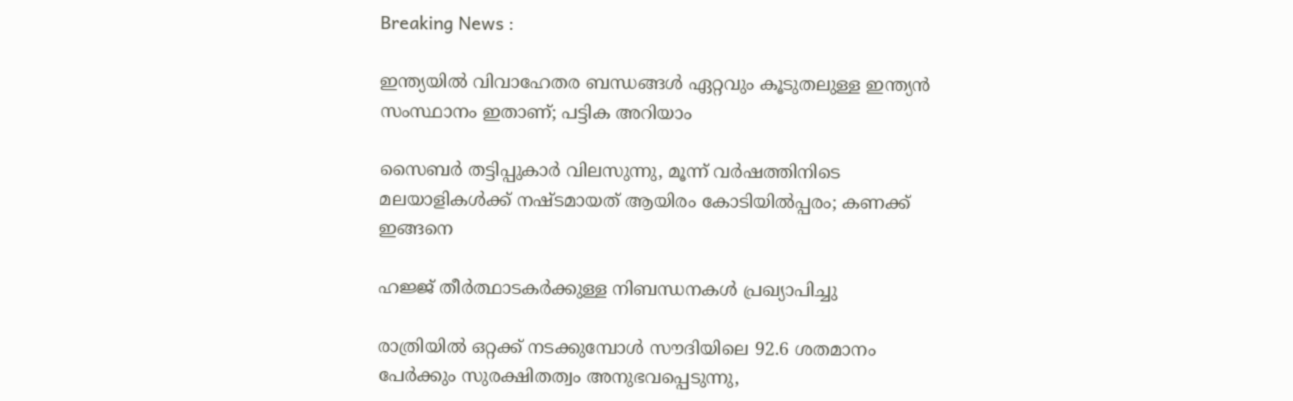Breaking News :

ഇന്ത്യയില്‍ വിവാഹേതര ബന്ധങ്ങള്‍ ഏറ്റവും കൂടുതലുള്ള ഇന്ത്യന്‍ സംസ്ഥാനം ഇതാണ്; പട്ടിക അറിയാം

സൈബര്‍ തട്ടിപ്പുകാര്‍ വിലസുന്നു, മൂന്ന് വര്‍ഷത്തിനിടെ മലയാളികള്‍ക്ക് നഷ്ടമായത് ആയിരം കോടിയില്‍പ്പരം; കണക്ക് ഇങ്ങനെ

ഹജ്ജ് തീർത്ഥാടകർക്കുള്ള നിബന്ധനകൾ പ്രഖ്യാപിച്ചു

രാത്രിയിൽ ഒറ്റക്ക് നടക്കുമ്പോൾ സൗദിയിലെ 92.6 ശതമാനം പേർക്കും സുരക്ഷിതത്വം അനുഭവപ്പെടുന്നു,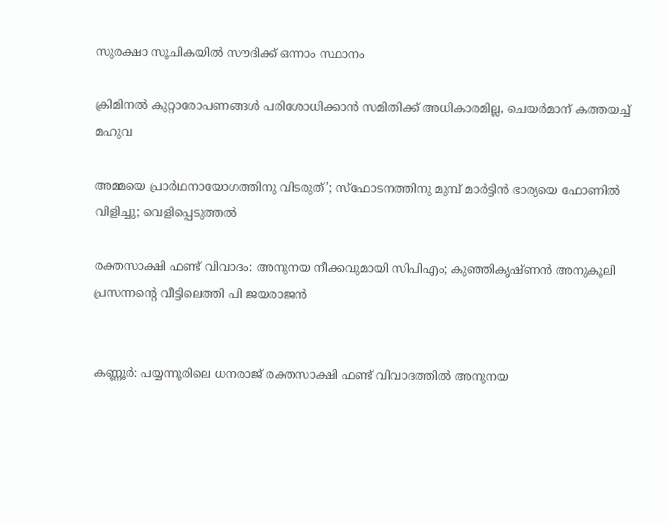സുരക്ഷാ സൂചികയിൽ സൗദിക്ക് ഒന്നാം സ്ഥാനം

ക്രിമിനല്‍ കുറ്റാരോപണങ്ങള്‍ പരിശോധിക്കാന്‍ സമിതിക്ക്‌ അധികാരമില്ല, ചെയര്‍മാന്‌ കത്തയച്ച് മഹുവ

അമ്മയെ പ്രാര്‍ഥനായോഗത്തിനു വിടരുത്’; സ്‌ഫോടനത്തിനു മുമ്പ് മാര്‍ട്ടിന്‍ ഭാര്യയെ ഫോണില്‍ വിളിച്ചു; വെളിപ്പെടുത്തല്‍

രക്തസാക്ഷി ഫണ്ട് വിവാദം: അനുനയ നീക്കവുമായി സിപിഎം; കുഞ്ഞികൃഷ്ണന്‍ അനുകൂലി പ്രസന്നന്റെ വീട്ടിലെത്തി പി ജയരാജന്‍


കണ്ണൂര്‍: പയ്യന്നൂരിലെ ധനരാജ് രക്തസാക്ഷി ഫണ്ട് വിവാദത്തില്‍ അനുനയ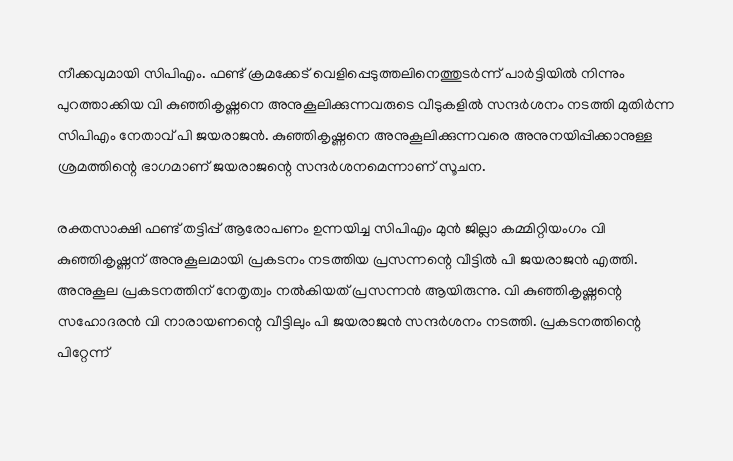നീക്കവുമായി സിപിഎം. ഫണ്ട് ക്രമക്കേട് വെളിപ്പെടുത്തലിനെത്തുടര്‍ന്ന് പാര്‍ട്ടിയില്‍ നിന്നും പുറത്താക്കിയ വി കുഞ്ഞികൃഷ്ണനെ അനുകൂലിക്കുന്നവരുടെ വീടുകളില്‍ സന്ദര്‍ശനം നടത്തി മുതിര്‍ന്ന സിപിഎം നേതാവ് പി ജയരാജന്‍. കുഞ്ഞികൃഷ്ണനെ അനുകൂലിക്കുന്നവരെ അനുനയിപ്പിക്കാനുള്ള ശ്രമത്തിന്റെ ഭാഗമാണ് ജയരാജന്റെ സന്ദര്‍ശനമെന്നാണ് സൂചന.

രക്തസാക്ഷി ഫണ്ട് തട്ടിപ്പ് ആരോപണം ഉന്നയിച്ച സിപിഎം മുന്‍ ജില്ലാ കമ്മിറ്റിയംഗം വി കുഞ്ഞികൃഷ്ണന് അനുകൂലമായി പ്രകടനം നടത്തിയ പ്രസന്നന്റെ വീട്ടില്‍ പി ജയരാജന്‍ എത്തി. അനുകൂല പ്രകടനത്തിന് നേതൃത്വം നല്‍കിയത് പ്രസന്നന്‍ ആയിരുന്നു. വി കുഞ്ഞികൃഷ്ണന്റെ സഹോദരന്‍ വി നാരായണന്റെ വീട്ടിലും പി ജയരാജന്‍ സന്ദര്‍ശനം നടത്തി. പ്രകടനത്തിന്റെ പിറ്റേന്ന്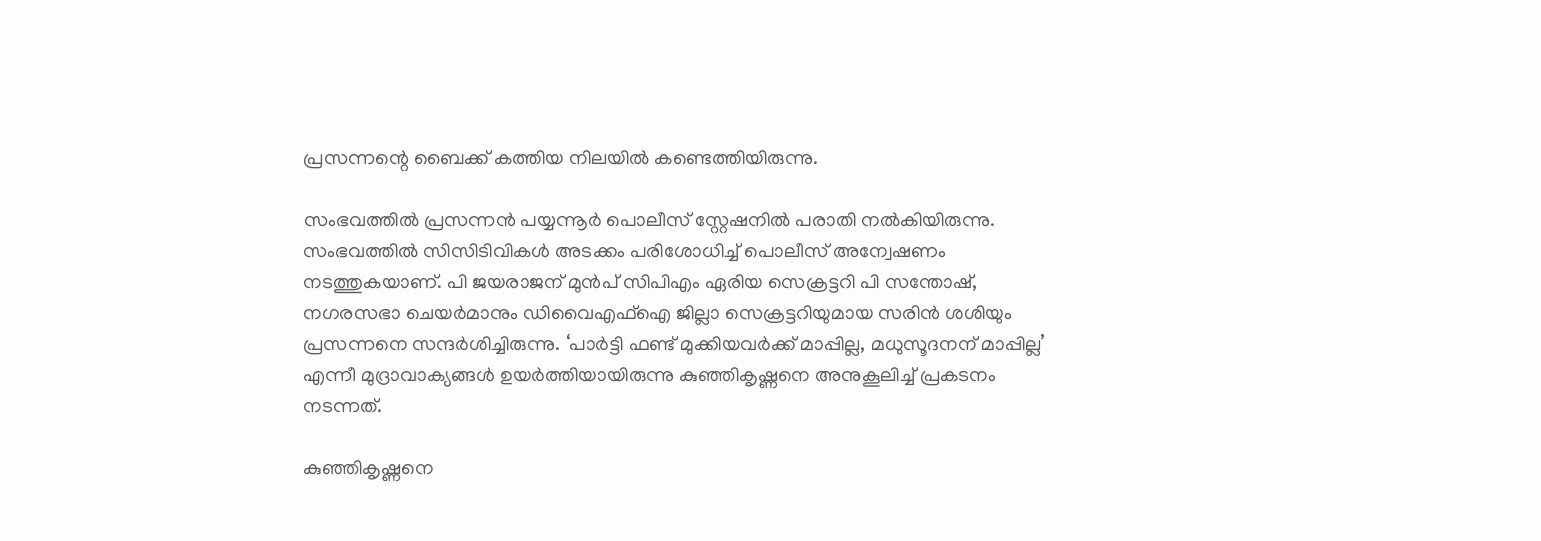പ്രസന്നന്റെ ബൈക്ക് കത്തിയ നിലയില്‍ കണ്ടെത്തിയിരുന്നു.

സംഭവത്തിൽ പ്രസന്നൻ പയ്യന്നൂർ പൊലീസ് സ്റ്റേഷനിൽ പരാതി നൽകിയിരുന്നു. സംഭവത്തിൽ സിസിടിവികൾ അടക്കം പരിശോധിച്ച് പൊലീസ് അന്വേഷണം നടത്തുകയാണ്. പി ജയരാജന് മുൻപ് സിപിഎം ഏരിയ സെക്രട്ടറി പി സന്തോഷ്, നഗരസഭാ ചെയർമാനും ഡിവൈഎഫ്ഐ ജില്ലാ സെക്രട്ടറിയുമായ സരിൻ ശശിയും പ്രസന്നനെ സന്ദർശിച്ചിരുന്നു. ‘പാര്‍ട്ടി ഫണ്ട് മുക്കിയവര്‍ക്ക് മാപ്പില്ല, മധുസൂദനന് മാപ്പില്ല’ എന്നീ മുദ്രാവാക്യങ്ങള്‍ ഉയര്‍ത്തിയായിരുന്നു കുഞ്ഞികൃഷ്ണനെ അനുകൂലിച്ച് പ്രകടനം നടന്നത്.

കുഞ്ഞികൃഷ്ണനെ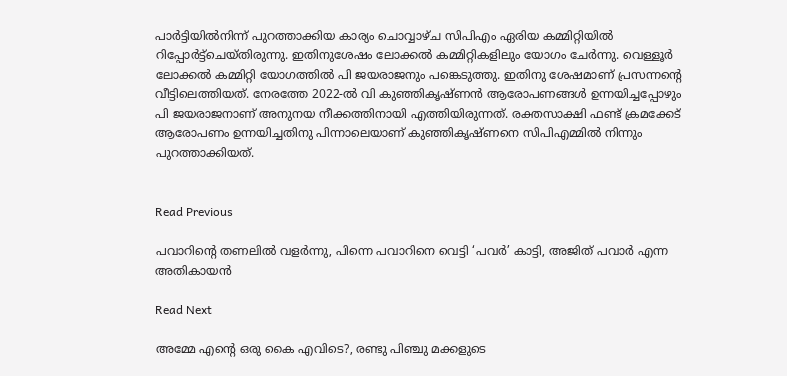പാർട്ടിയിൽനിന്ന് പുറത്താക്കിയ കാര്യം ചൊവ്വാഴ്ച സിപിഎം ഏരിയ കമ്മിറ്റിയിൽ റിപ്പോർട്ട്‌ചെയ്തിരുന്നു. ഇതിനുശേഷം ലോക്കൽ കമ്മിറ്റികളിലും യോഗം ചേർന്നു. വെള്ളൂർ ലോക്കൽ കമ്മിറ്റി യോഗത്തിൽ പി ജയരാജനും പങ്കെടുത്തു. ഇതിനു ശേഷമാണ് പ്രസന്നന്റെ വീട്ടിലെത്തിയത്. നേരത്തേ 2022-ൽ വി കുഞ്ഞികൃഷ്ണൻ ആരോപണങ്ങൾ ഉന്നയിച്ചപ്പോഴും പി ജയരാജനാണ് അനുനയ നീക്കത്തിനായി എത്തിയിരുന്നത്. രക്തസാക്ഷി ഫണ്ട് ക്രമക്കേട് ആരോപണം ഉന്നയിച്ചതിനു പിന്നാലെയാണ് കുഞ്ഞികൃഷ്ണനെ സിപിഎമ്മിൽ നിന്നും പുറത്താക്കിയത്.


Read Previous

പവാറിന്‍റെ തണലില്‍ വളര്‍ന്നു, പിന്നെ പവാറിനെ വെട്ടി ‘പവര്‍’ കാട്ടി, അജിത് പവാര്‍ എന്ന അതികായന്‍

Read Next

അമ്മേ എന്റെ ഒരു കൈ എവിടെ?, രണ്ടു പിഞ്ചു മക്കളുടെ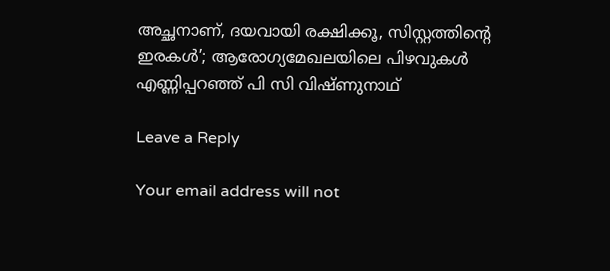അച്ഛനാണ്, ദയവായി രക്ഷിക്കൂ, സിസ്റ്റത്തിന്റെ ഇരകള്‍’; ആരോഗ്യമേഖലയിലെ പിഴവുകള്‍ എണ്ണിപ്പറഞ്ഞ് പി സി വിഷ്ണുനാഥ്

Leave a Reply

Your email address will not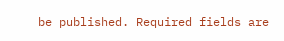be published. Required fields are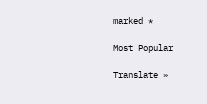marked *

Most Popular

Translate »